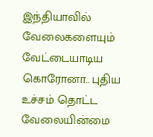இந்தியாவில் வேலைகளையும் வேட்டையாடிய கொரோனா.. புதிய உச்சம் தொட்ட வேலையின்மை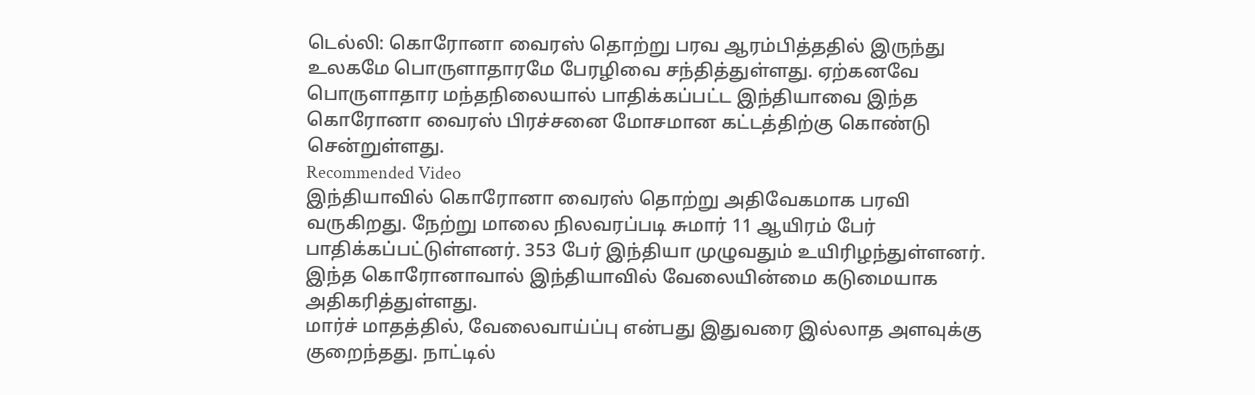டெல்லி: கொரோனா வைரஸ் தொற்று பரவ ஆரம்பித்ததில் இருந்து உலகமே பொருளாதாரமே பேரழிவை சந்தித்துள்ளது. ஏற்கனவே பொருளாதார மந்தநிலையால் பாதிக்கப்பட்ட இந்தியாவை இந்த கொரோனா வைரஸ் பிரச்சனை மோசமான கட்டத்திற்கு கொண்டு சென்றுள்ளது.
Recommended Video
இந்தியாவில் கொரோனா வைரஸ் தொற்று அதிவேகமாக பரவி வருகிறது. நேற்று மாலை நிலவரப்படி சுமார் 11 ஆயிரம் பேர் பாதிக்கப்பட்டுள்ளனர். 353 பேர் இந்தியா முழுவதும் உயிரிழந்துள்ளனர். இந்த கொரோனாவால் இந்தியாவில் வேலையின்மை கடுமையாக அதிகரித்துள்ளது.
மார்ச் மாதத்தில், வேலைவாய்ப்பு என்பது இதுவரை இல்லாத அளவுக்கு குறைந்தது. நாட்டில்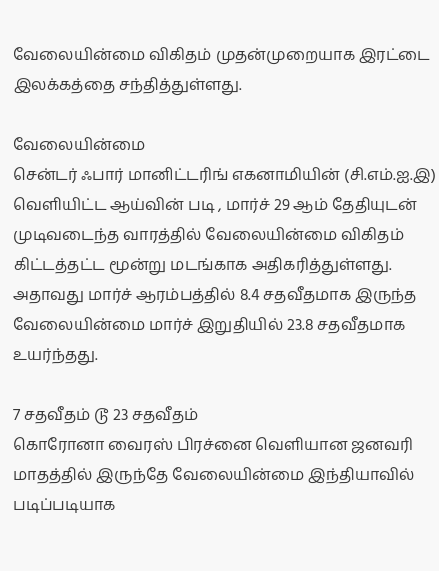வேலையின்மை விகிதம் முதன்முறையாக இரட்டை இலக்கத்தை சந்தித்துள்ளது.

வேலையின்மை
சென்டர் ஃபார் மானிட்டரிங் எகனாமியின் (சி.எம்.ஐ.இ) வெளியிட்ட ஆய்வின் படி , மார்ச் 29 ஆம் தேதியுடன் முடிவடைந்த வாரத்தில் வேலையின்மை விகிதம் கிட்டத்தட்ட மூன்று மடங்காக அதிகரித்துள்ளது. அதாவது மார்ச் ஆரம்பத்தில் 8.4 சதவீதமாக இருந்த வேலையின்மை மார்ச் இறுதியில் 23.8 சதவீதமாக உயர்ந்தது.

7 சதவீதம் டூ 23 சதவீதம்
கொரோனா வைரஸ் பிரச்னை வெளியான ஜனவரி மாதத்தில் இருந்தே வேலையின்மை இந்தியாவில் படிப்படியாக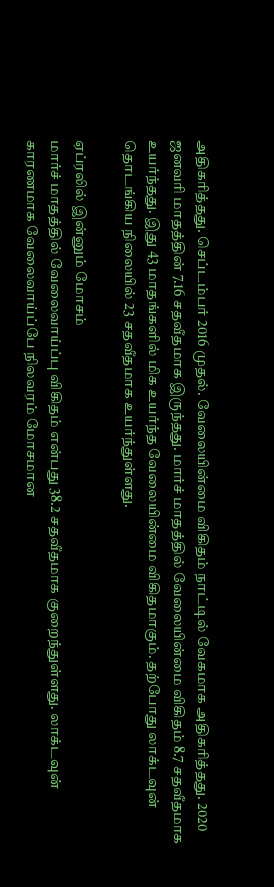அதிகரித்தது. செப்டம்பர் 2016 முதல். வேலையின்மை விகிதம் நாட்டில் வேகமாக அதிகரித்தது. 2020 ஜனவரி மாதத்தின் 7.16 சதவீதமாக இருந்தது. மார்ச் மாதத்தில் வேலையின்மை விகிதம் 8.7 சதவீதமாக உயர்ந்தது. இது 43 மாதங்களில் மிக உயர்ந்த வேலையின்மை விகிதமாகும். தற்போது லாக்டவுன் தொடங்கிய நிலையில் 23 சதவீதமாக உயர்ந்துள்ளது.

ஏப்ரலில் இன்னும் மோசம்
மார்ச் மாதத்தில் வேலைவாய்ப்பு விகிதம் என்பது 38.2 சதவீதமாக குறைந்துள்ளது. லாக்டவுன் காரணமாக வேலைவாய்ப்பே நிலவரம் மோசமான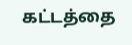கட்டத்தை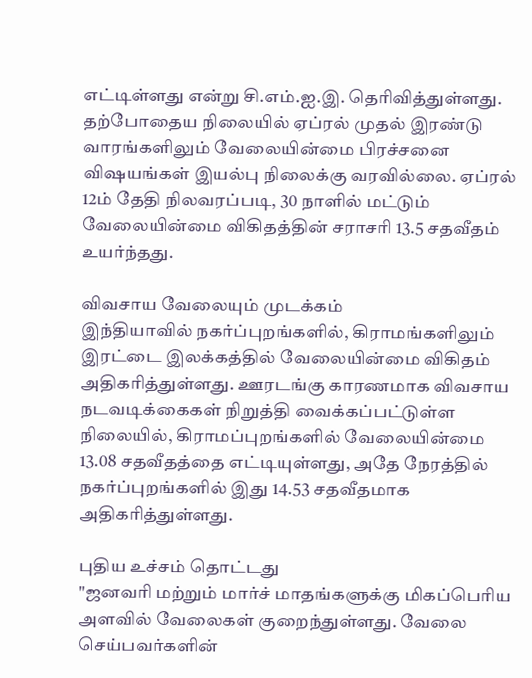எட்டிள்ளது என்று சி.எம்.ஐ.இ. தெரிவித்துள்ளது. தற்போதைய நிலையில் ஏப்ரல் முதல் இரண்டு வாரங்களிலும் வேலையின்மை பிரச்சனை விஷயங்கள் இயல்பு நிலைக்கு வரவில்லை. ஏப்ரல் 12ம் தேதி நிலவரப்படி, 30 நாளில் மட்டும் வேலையின்மை விகிதத்தின் சராசரி 13.5 சதவீதம் உயர்ந்தது.

விவசாய வேலையும் முடக்கம்
இந்தியாவில் நகர்ப்புறங்களில், கிராமங்களிலும் இரட்டை இலக்கத்தில் வேலையின்மை விகிதம் அதிகரித்துள்ளது. ஊரடங்கு காரணமாக விவசாய நடவடிக்கைகள் நிறுத்தி வைக்கப்பட்டுள்ள நிலையில், கிராமப்புறங்களில் வேலையின்மை 13.08 சதவீதத்தை எட்டியுள்ளது, அதே நேரத்தில் நகர்ப்புறங்களில் இது 14.53 சதவீதமாக அதிகரித்துள்ளது.

புதிய உச்சம் தொட்டது
"ஜனவரி மற்றும் மார்ச் மாதங்களுக்கு மிகப்பெரிய அளவில் வேலைகள் குறைந்துள்ளது. வேலை செய்பவர்களின்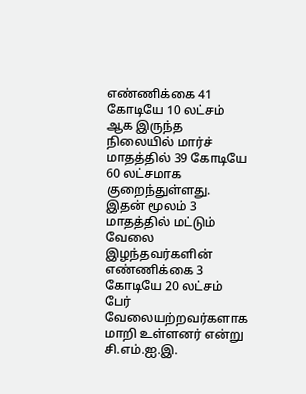எண்ணிக்கை 41 கோடியே 10 லட்சம் ஆக இருந்த நிலையில் மார்ச் மாதத்தில் 39 கோடியே 60 லட்சமாக குறைந்துள்ளது. இதன் மூலம் 3 மாதத்தில் மட்டும் வேலை இழந்தவர்களின் எண்ணிக்கை 3 கோடியே 20 லட்சம் பேர் வேலையற்றவர்களாக மாறி உள்ளனர் என்று சி.எம்.ஐ.இ.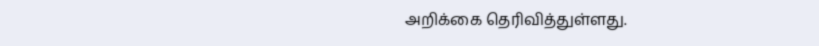அறிக்கை தெரிவித்துள்ளது.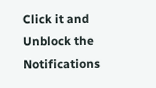Click it and Unblock the Notifications